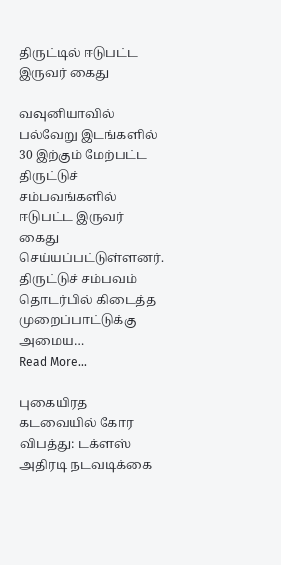திருட்டில் ஈடுபட்ட இருவர் கைது

வவுனியாவில் பல்வேறு இடங்களில் 30 இற்கும் மேற்பட்ட திருட்டுச் சம்பவங்களில் ஈடுபட்ட இருவர் கைது செய்யப்பட்டுள்ளனர். திருட்டுச் சம்பவம் தொடர்பில் கிடைத்த முறைப்பாட்டுக்கு அமைய…
Read More...

புகையிரத கடவையில் கோர விபத்து: டக்ளஸ் அதிரடி நடவடிக்கை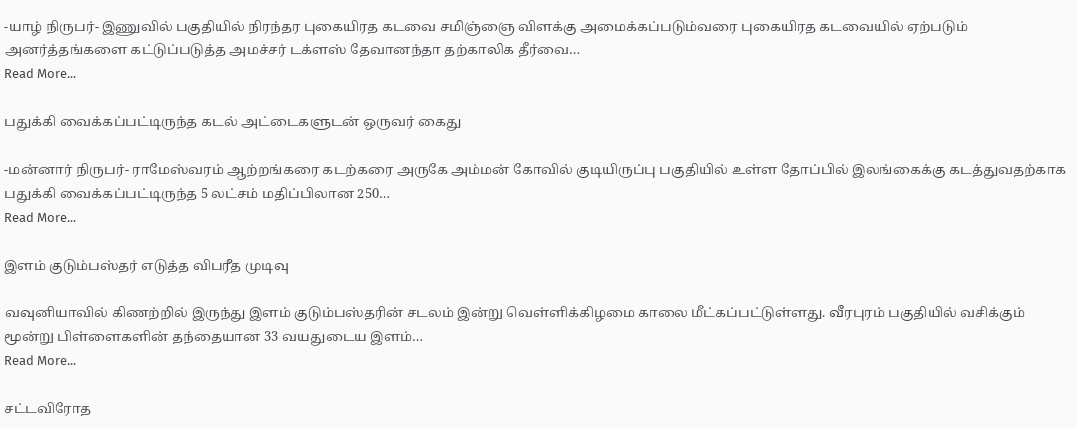-யாழ் நிருபர்- இணுவில் பகுதியில் நிரந்தர புகையிரத கடவை சமிஞ்ஞை விளக்கு அமைக்கப்படும்வரை புகையிரத கடவையில் ஏற்படும் அனர்த்தங்களை கட்டுப்படுத்த அமச்சர் டக்ளஸ் தேவானந்தா தற்காலிக தீர்வை…
Read More...

பதுக்கி வைக்கப்பட்டிருந்த கடல் அட்டைகளுடன் ஒருவர் கைது

-மன்னார் நிருபர்- ராமேஸ்வரம் ஆற்றங்கரை கடற்கரை அருகே அம்மன் கோவில் குடியிருப்பு பகுதியில் உள்ள தோப்பில் இலங்கைக்கு கடத்துவதற்காக பதுக்கி வைக்கப்பட்டிருந்த 5 லட்சம் மதிப்பிலான 250…
Read More...

இளம் குடும்பஸ்தர் எடுத்த விபரீத முடிவு

வவுனியாவில் கிணற்றில் இருந்து இளம் குடும்பஸ்தரின் சடலம் இன்று வெள்ளிக்கிழமை காலை மீட்கப்பட்டுள்ளது. வீரபுரம் பகுதியில் வசிக்கும் மூன்று பிள்ளைகளின் தந்தையான 33 வயதுடைய இளம்…
Read More...

சட்டவிரோத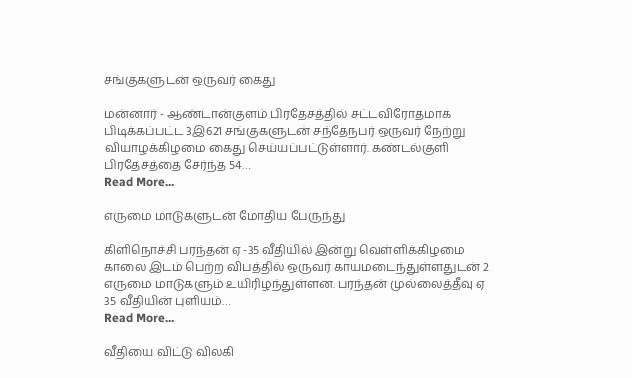சங்குகளுடன் ஒருவர் கைது

மன்னார் - ஆண்டான்குளம் பிரதேசத்தில் சட்டவிரோதமாக பிடிக்கப்பட்ட 3இ621 சங்குகளுடன் சந்தேநபர் ஒருவர் நேற்று வியாழக்கிழமை கைது செய்யப்பட்டுள்ளார். கண்டல்குளி பிரதேசத்தை சேர்ந்த 54…
Read More...

எருமை மாடுகளுடன் மோதிய பேருந்து

கிளிநொச்சி பரந்தன் ஏ -35 வீதியில் இன்று வெள்ளிக்கிழமை காலை இடம் பெற்ற விபத்தில் ஒருவர் காயமடைந்துள்ளதுடன் 2 எருமை மாடுகளும் உயிரிழந்துள்ளன. பரந்தன் முல்லைத்தீவு ஏ 35 வீதியின் புளியம்…
Read More...

வீதியை விட்டு விலகி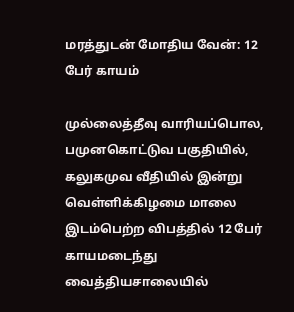மரத்துடன் மோதிய வேன்: 12 பேர் காயம்

முல்லைத்தீவு வாரியப்பொல, பமுனகொட்டுவ பகுதியில், கலுகமுவ வீதியில் இன்று வெள்ளிக்கிழமை மாலை இடம்பெற்ற விபத்தில் 12 பேர் காயமடைந்து வைத்தியசாலையில்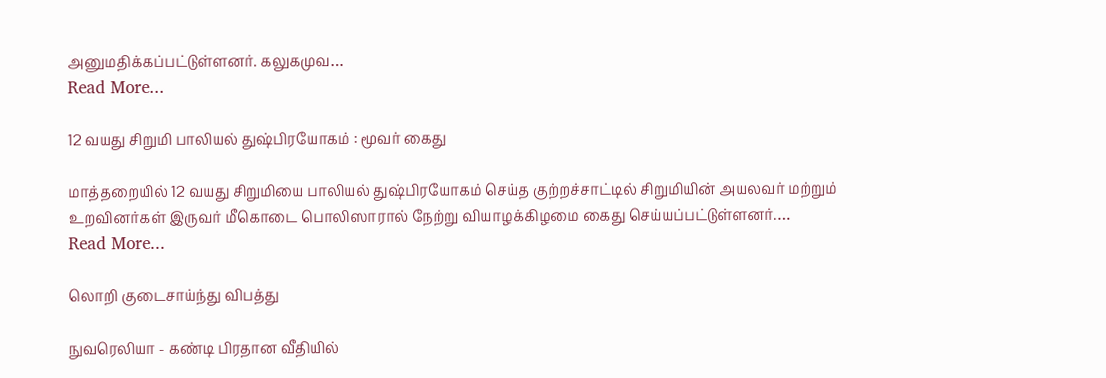அனுமதிக்கப்பட்டுள்ளனர். கலுகமுவ…
Read More...

12 வயது சிறுமி பாலியல் துஷ்பிரயோகம் : மூவர் கைது

மாத்தறையில் 12 வயது சிறுமியை பாலியல் துஷ்பிரயோகம் செய்த குற்றச்சாட்டில் சிறுமியின் அயலவர் மற்றும் உறவினர்கள் இருவர் மீகொடை பொலிஸாரால் நேற்று வியாழக்கிழமை கைது செய்யப்பட்டுள்ளனர்.…
Read More...

லொறி குடைசாய்ந்து விபத்து

நுவரெலியா - கண்டி பிரதான வீதியில்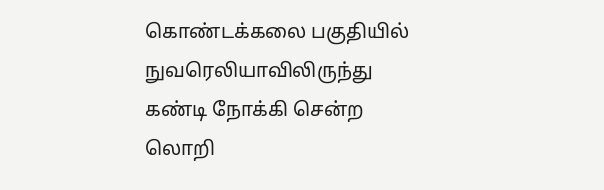கொண்டக்கலை பகுதியில் நுவரெலியாவிலிருந்து கண்டி நோக்கி சென்ற லொறி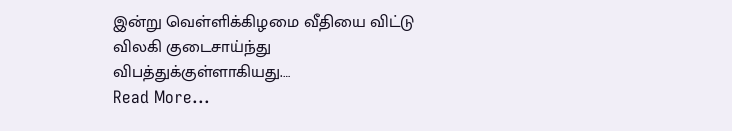இன்று வெள்ளிக்கிழமை வீதியை விட்டு விலகி குடைசாய்ந்து விபத்துக்குள்ளாகியது.…
Read More...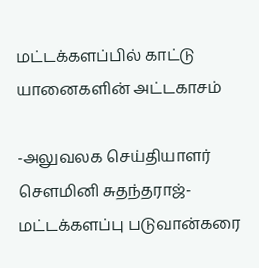மட்டக்களப்பில் காட்டு யானைகளின் அட்டகாசம்

-அலுவலக செய்தியாளர் சௌமினி சுதந்தராஜ்- மட்டக்களப்பு படுவான்கரை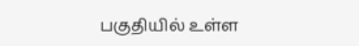பகுதியில் உள்ள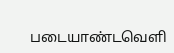படையாண்டவெளி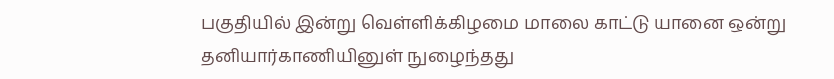பகுதியில் இன்று வெள்ளிக்கிழமை மாலை காட்டு யானை ஒன்று தனியார்காணியினுள் நுழைந்தது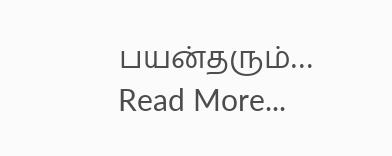பயன்தரும்…
Read More...